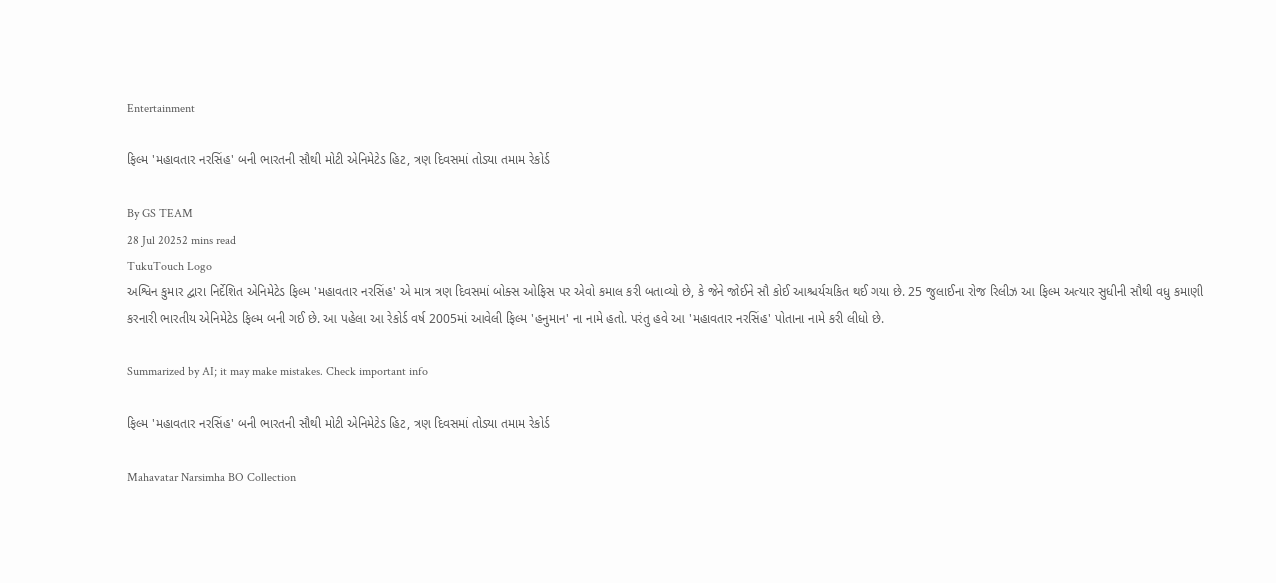Entertainment

ફિલ્મ 'મહાવતાર નરસિંહ' બની ભારતની સૌથી મોટી એનિમેટેડ હિટ, ત્રણ દિવસમાં તોડ્યા તમામ રેકોર્ડ

By GS TEAM
28 Jul 20252 mins read
TukuTouch Logo
અશ્વિન કુમાર દ્વારા નિર્દેશિત એનિમેટેડ ફિલ્મ 'મહાવતાર નરસિંહ' એ માત્ર ત્રણ દિવસમાં બોક્સ ઓફિસ પર એવો કમાલ કરી બતાવ્યો છે, કે જેને જોઈને સૌ કોઈ આશ્ચર્યચકિત થઈ ગયા છે. 25 જુલાઈના રોજ રિલીઝ આ ફિલ્મ અત્યાર સુધીની સૌથી વધુ કમાણી કરનારી ભારતીય એનિમેટેડ ફિલ્મ બની ગઈ છે. આ પહેલા આ રેકોર્ડ વર્ષ 2005માં આવેલી ફિલ્મ 'હનુમાન' ના નામે હતો. પરંતુ હવે આ 'મહાવતાર નરસિંહ' પોતાના નામે કરી લીધો છે.

Summarized by AI; it may make mistakes. Check important info

ફિલ્મ 'મહાવતાર નરસિંહ' બની ભારતની સૌથી મોટી એનિમેટેડ હિટ, ત્રણ દિવસમાં તોડ્યા તમામ રેકોર્ડ

Mahavatar Narsimha BO Collection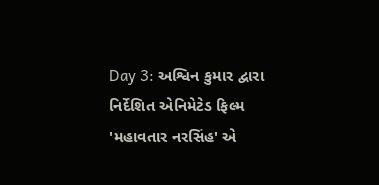Day 3: અશ્વિન કુમાર દ્વારા નિર્દેશિત એનિમેટેડ ફિલ્મ 'મહાવતાર નરસિંહ' એ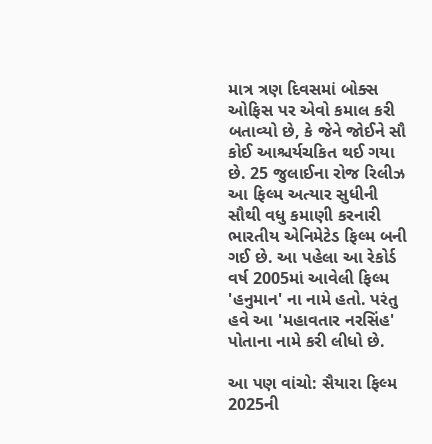માત્ર ત્રણ દિવસમાં બોક્સ ઓફિસ પર એવો કમાલ કરી બતાવ્યો છે, કે જેને જોઈને સૌ કોઈ આશ્ચર્યચકિત થઈ ગયા છે. 25 જુલાઈના રોજ રિલીઝ આ ફિલ્મ અત્યાર સુધીની સૌથી વધુ કમાણી કરનારી ભારતીય એનિમેટેડ ફિલ્મ બની ગઈ છે. આ પહેલા આ રેકોર્ડ વર્ષ 2005માં આવેલી ફિલ્મ 'હનુમાન' ના નામે હતો. પરંતુ હવે આ 'મહાવતાર નરસિંહ' પોતાના નામે કરી લીધો છે.

આ પણ વાંચો: સૈયારા ફિલ્મ 2025ની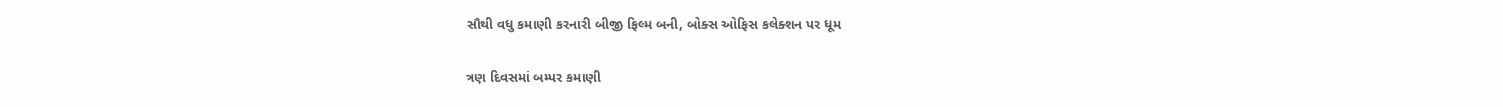સૌથી વધુ કમાણી કરનારી બીજી ફિલ્મ બની, બોક્સ ઓફિસ કલેક્શન પર ધૂમ

ત્રણ દિવસમાં બમ્પર કમાણી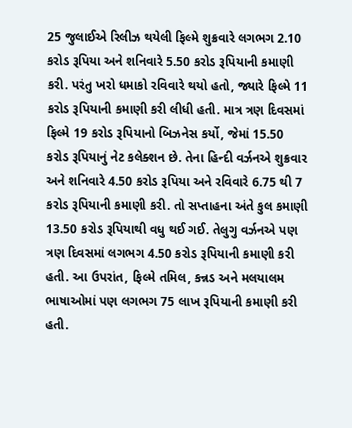25 જુલાઈએ રિલીઝ થયેલી ફિલ્મે શુક્રવારે લગભગ 2.10 કરોડ રૂપિયા અને શનિવારે 5.50 કરોડ રૂપિયાની કમાણી કરી. પરંતુ ખરો ધમાકો રવિવારે થયો હતો, જ્યારે ફિલ્મે 11 કરોડ રૂપિયાની કમાણી કરી લીધી હતી. માત્ર ત્રણ દિવસમાં ફિલ્મે 19 કરોડ રૂપિયાનો બિઝનેસ કર્યો, જેમાં 15.50 કરોડ રૂપિયાનું નેટ કલેક્શન છે. તેના હિન્દી વર્ઝનએ શુક્રવાર અને શનિવારે 4.50 કરોડ રૂપિયા અને રવિવારે 6.75 થી 7 કરોડ રૂપિયાની કમાણી કરી. તો સપ્તાહના અંતે કુલ કમાણી 13.50 કરોડ રૂપિયાથી વધુ થઈ ગઈ. તેલુગુ વર્ઝનએ પણ ત્રણ દિવસમાં લગભગ 4.50 કરોડ રૂપિયાની કમાણી કરી હતી. આ ઉપરાંત, ફિલ્મે તમિલ, કન્નડ અને મલયાલમ ભાષાઓમાં પણ લગભગ 75 લાખ રૂપિયાની કમાણી કરી હતી.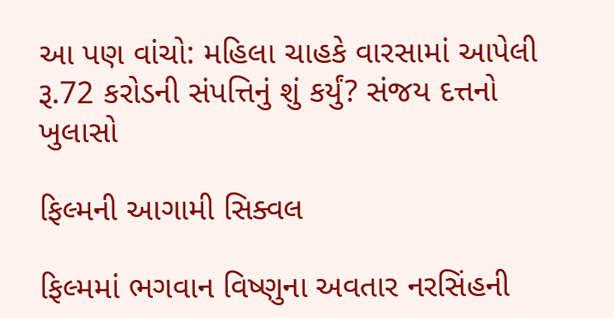આ પણ વાંચો: મહિલા ચાહકે વારસામાં આપેલી રૂ.72 કરોડની સંપત્તિનું શું કર્યું? સંજય દત્તનો ખુલાસો

ફિલ્મની આગામી સિક્વલ

ફિલ્મમાં ભગવાન વિષ્ણુના અવતાર નરસિંહની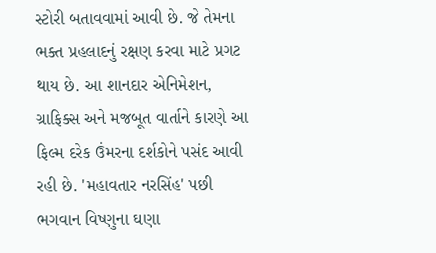સ્ટોરી બતાવવામાં આવી છે. જે તેમના ભક્ત પ્રહલાદનું રક્ષણ કરવા માટે પ્રગટ થાય છે. આ શાનદાર એનિમેશન, ગ્રાફિક્સ અને મજબૂત વાર્તાને કારણે આ ફિલ્મ દરેક ઉંમરના દર્શકોને પસંદ આવી રહી છે. 'મહાવતાર નરસિંહ' પછી ભગવાન વિષ્ણુના ઘણા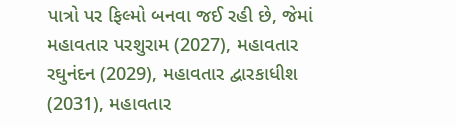પાત્રો પર ફિલ્મો બનવા જઈ રહી છે, જેમાં મહાવતાર પરશુરામ (2027), મહાવતાર રઘુનંદન (2029), મહાવતાર દ્વારકાધીશ (2031), મહાવતાર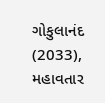ગોકુલાનંદ (2033), મહાવતાર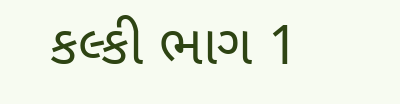કલ્કી ભાગ 1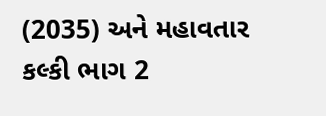(2035) અને મહાવતાર કલ્કી ભાગ 2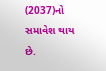(2037)નો સમાવેશ થાય છે.